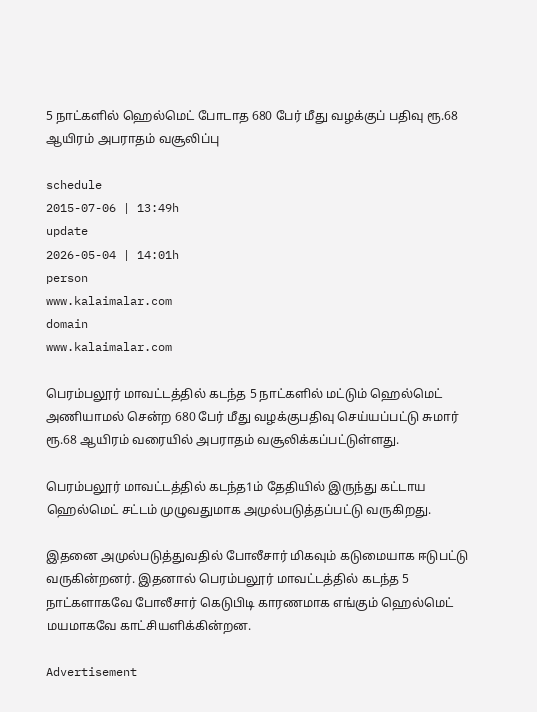5 நாட்களில் ஹெல்மெட் போடாத 680 பேர் மீது வழக்குப் பதிவு ரூ.68 ஆயிரம் அபராதம் வசூலிப்பு

schedule
2015-07-06 | 13:49h
update
2026-05-04 | 14:01h
person
www.kalaimalar.com
domain
www.kalaimalar.com

பெரம்பலூர் மாவட்டத்தில் கடந்த 5 நாட்களில் மட்டும் ஹெல்மெட் அணியாமல் சென்ற 680 பேர் மீது வழக்குபதிவு செய்யப்பட்டு சுமார் ரூ.68 ஆயிரம் வரையில் அபராதம் வசூலிக்கப்பட்டுள்ளது.

பெரம்பலூர் மாவட்டத்தில் கடந்த1ம் தேதியில் இருந்து கட்டாய ஹெல்மெட் சட்டம் முழுவதுமாக அமுல்படுத்தப்பட்டு வருகிறது.

இதனை அமுல்படுத்துவதில் போலீசார் மிகவும் கடுமையாக ஈடுபட்டு வருகின்றனர். இதனால் பெரம்பலூர் மாவட்டத்தில் கடந்த 5 நாட்களாகவே போலீசார் கெடுபிடி காரணமாக எங்கும் ஹெல்மெட் மயமாகவே காட்சியளிக்கின்றன.

Advertisement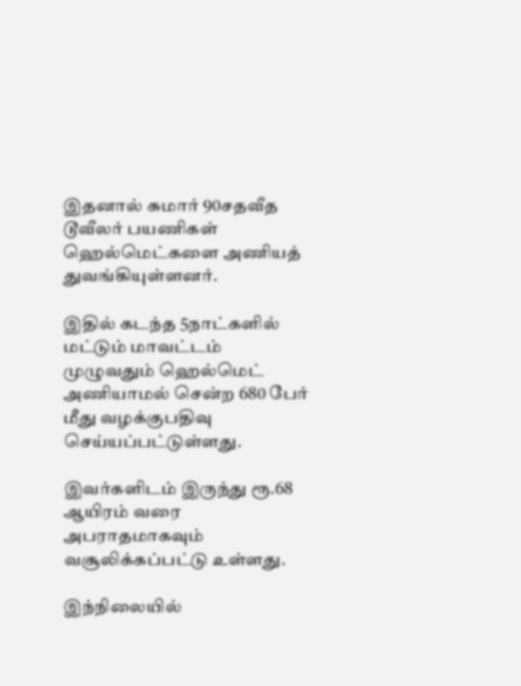இதனால் சுமார் 90சதவீத டூவீலர் பயணிகள் ஹெல்மெட்களை அணியத் துவங்கியுள்ளனர்.

இதில் கடந்த 5நாட்களில் மட்டும் மாவட்டம் முழுவதும் ஹெல்மெட் அணியாமல் சென்ற 680 பேர் மீது வழக்குபதிவு செய்யப்பட்டுள்ளது.

இவர்களிடம் இருந்து ரூ.68 ஆயிரம் வரை அபராதமாகவும் வசூலிக்கப்பட்டு உள்ளது.

இந்நிலையில்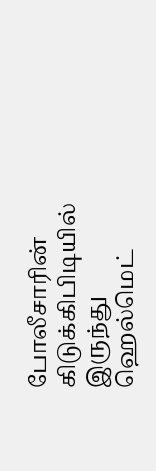போலீசாரின் கிடுக்கிபிடியில் இருந்து ஹெல்மெட்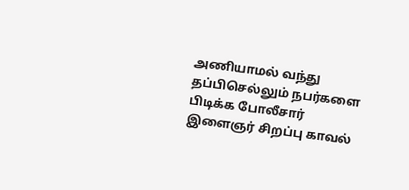அணியாமல் வந்து தப்பிசெல்லும் நபர்களை பிடிக்க போலீசார் இளைஞர் சிறப்பு காவல்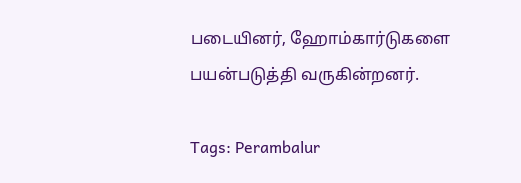படையினர், ஹோம்கார்டுகளை பயன்படுத்தி வருகின்றனர்.

Tags: Perambalur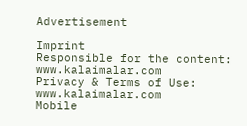Advertisement

Imprint
Responsible for the content:
www.kalaimalar.com
Privacy & Terms of Use:
www.kalaimalar.com
Mobile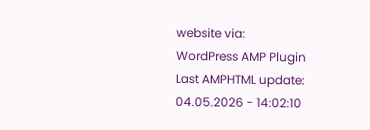website via:
WordPress AMP Plugin
Last AMPHTML update:
04.05.2026 - 14:02:10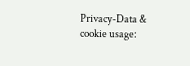Privacy-Data & cookie usage: